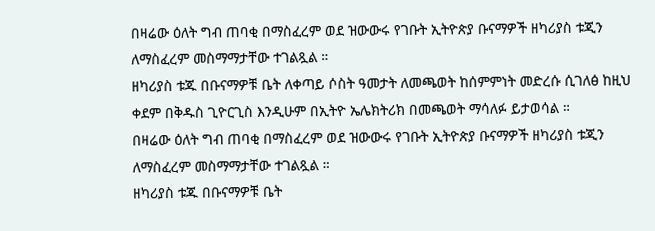በዛሬው ዕለት ግብ ጠባቂ በማስፈረም ወደ ዝውውሩ የገቡት ኢትዮጵያ ቡናማዎች ዘካሪያስ ቱጂን ለማስፈረም መስማማታቸው ተገልጿል ።
ዘካሪያስ ቱጁ በቡናማዎቹ ቤት ለቀጣይ ሶስት ዓመታት ለመጫወት ከሰምምነት መድረሱ ሲገለፅ ከዚህ ቀደም በቅዱስ ጊዮርጊስ እንዲሁም በኢትዮ ኤሌክትሪክ በመጫወት ማሳለፉ ይታወሳል ።
በዛሬው ዕለት ግብ ጠባቂ በማስፈረም ወደ ዝውውሩ የገቡት ኢትዮጵያ ቡናማዎች ዘካሪያስ ቱጂን ለማስፈረም መስማማታቸው ተገልጿል ።
ዘካሪያስ ቱጁ በቡናማዎቹ ቤት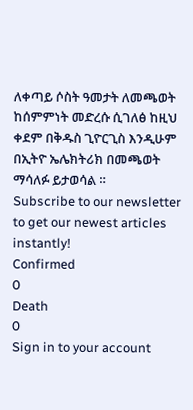ለቀጣይ ሶስት ዓመታት ለመጫወት ከሰምምነት መድረሱ ሲገለፅ ከዚህ ቀደም በቅዱስ ጊዮርጊስ እንዲሁም በኢትዮ ኤሌክትሪክ በመጫወት ማሳለፉ ይታወሳል ።
Subscribe to our newsletter to get our newest articles instantly!
Confirmed
0
Death
0
Sign in to your account